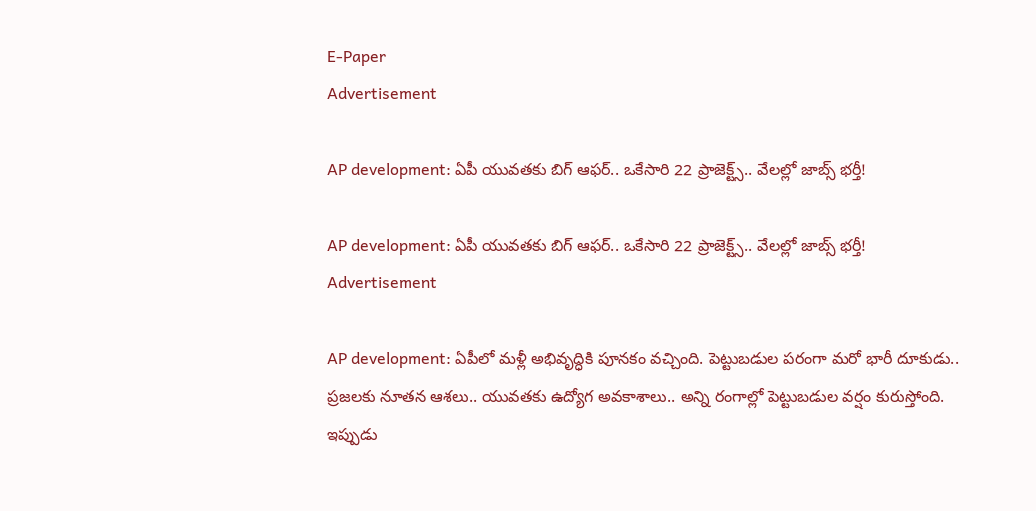E-Paper
Advertisement

AP development: ఏపీ యువతకు బిగ్ ఆఫర్.. ఒకేసారి 22 ప్రాజెక్ట్స్.. వేలల్లో జాబ్స్ భర్తీ!

AP development: ఏపీ యువతకు బిగ్ ఆఫర్.. ఒకేసారి 22 ప్రాజెక్ట్స్.. వేలల్లో జాబ్స్ భర్తీ!
Advertisement

AP development: ఏపీలో మళ్లీ అభివృద్ధికి పూనకం వచ్చింది. పెట్టుబడుల పరంగా మరో భారీ దూకుడు.. ప్రజలకు నూతన ఆశలు.. యువతకు ఉద్యోగ అవకాశాలు.. అన్ని రంగాల్లో పెట్టుబడుల వర్షం కురుస్తోంది. ఇప్పుడు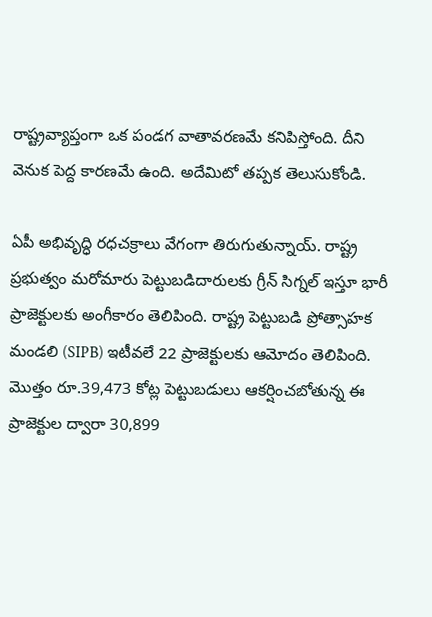రాష్ట్రవ్యాప్తంగా ఒక పండగ వాతావరణమే కనిపిస్తోంది. దీని వెనుక పెద్ద కారణమే ఉంది. అదేమిటో తప్పక తెలుసుకోండి.

ఏపీ అభివృద్ధి రధచక్రాలు వేగంగా తిరుగుతున్నాయ్. రాష్ట్ర ప్రభుత్వం మరోమారు పెట్టుబడిదారులకు గ్రీన్ సిగ్నల్ ఇస్తూ భారీ ప్రాజెక్టులకు అంగీకారం తెలిపింది. రాష్ట్ర పెట్టుబడి ప్రోత్సాహక మండలి (SIPB) ఇటీవలే 22 ప్రాజెక్టులకు ఆమోదం తెలిపింది. మొత్తం రూ.39,473 కోట్ల పెట్టుబడులు ఆకర్షించబోతున్న ఈ ప్రాజెక్టుల ద్వారా 30,899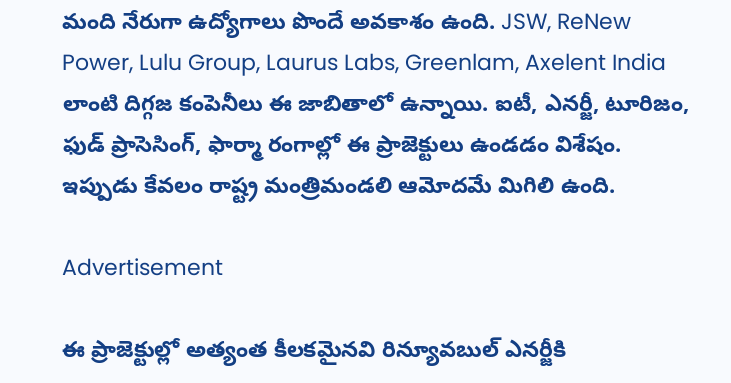మంది నేరుగా ఉద్యోగాలు పొందే అవకాశం ఉంది. JSW, ReNew Power, Lulu Group, Laurus Labs, Greenlam, Axelent India లాంటి దిగ్గజ కంపెనీలు ఈ జాబితాలో ఉన్నాయి. ఐటీ, ఎనర్జీ, టూరిజం, ఫుడ్ ప్రాసెసింగ్, ఫార్మా రంగాల్లో ఈ ప్రాజెక్టులు ఉండడం విశేషం. ఇప్పుడు కేవలం రాష్ట్ర మంత్రిమండలి ఆమోదమే మిగిలి ఉంది.

Advertisement

ఈ ప్రాజెక్టుల్లో అత్యంత కీలకమైనవి రిన్యూవబుల్ ఎనర్జీకి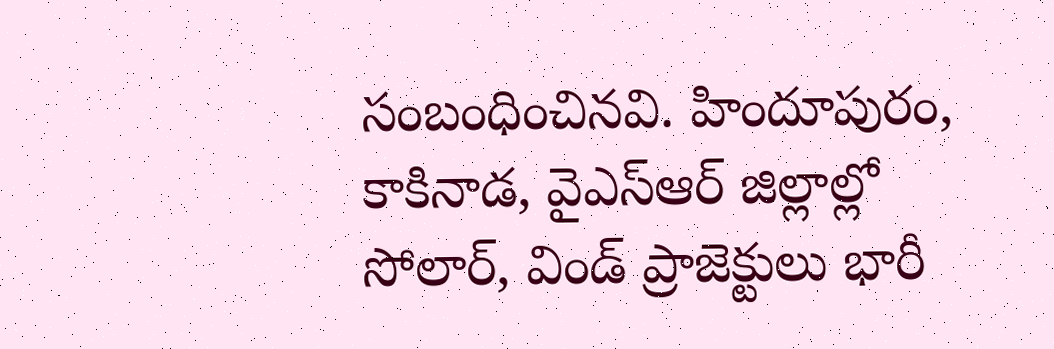సంబంధించినవి. హిందూపురం, కాకినాడ, వైఎస్ఆర్ జిల్లాల్లో సోలార్, విండ్ ప్రాజెక్టులు భారీ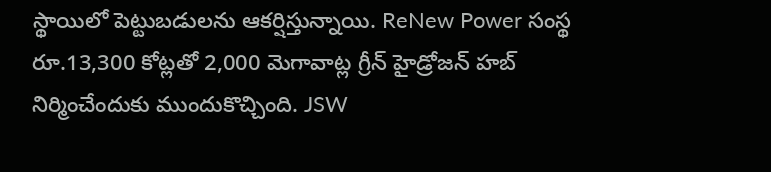స్థాయిలో పెట్టుబడులను ఆకర్షిస్తున్నాయి. ReNew Power సంస్థ రూ.13,300 కోట్లతో 2,000 మెగావాట్ల గ్రీన్ హైడ్రోజన్ హబ్ నిర్మించేందుకు ముందుకొచ్చింది. JSW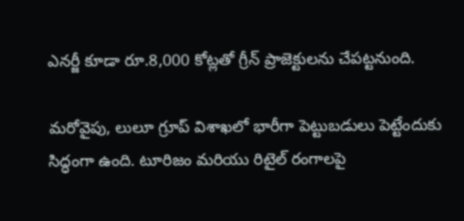ఎనర్జీ కూడా రూ.8,000 కోట్లతో గ్రీన్ ప్రాజెక్టులను చేపట్టనుంది.

మరోవైపు, లులూ గ్రూప్ విశాఖలో భారీగా పెట్టుబడులు పెట్టేందుకు సిద్ధంగా ఉంది. టూరిజం మరియు రిటైల్ రంగాలపై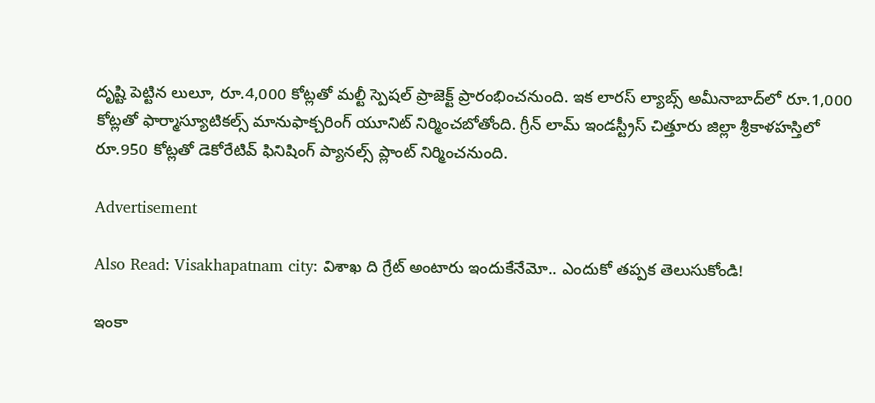దృష్టి పెట్టిన లులూ, రూ.4,000 కోట్లతో మల్టీ స్పెషల్ ప్రాజెక్ట్ ప్రారంభించనుంది. ఇక లారస్ ల్యాబ్స్ అమీనాబాద్‌లో రూ.1,000 కోట్లతో ఫార్మాస్యూటికల్స్ మానుఫాక్చరింగ్ యూనిట్ నిర్మించబోతోంది. గ్రీన్ లామ్ ఇండస్ట్రీస్ చిత్తూరు జిల్లా శ్రీకాళహస్తిలో రూ.950 కోట్లతో డెకోరేటివ్ ఫినిషింగ్ ప్యానల్స్ ప్లాంట్ నిర్మించనుంది.

Advertisement

Also Read: Visakhapatnam city: విశాఖ ది గ్రేట్ అంటారు ఇందుకేనేమో.. ఎందుకో తప్పక తెలుసుకోండి!

ఇంకా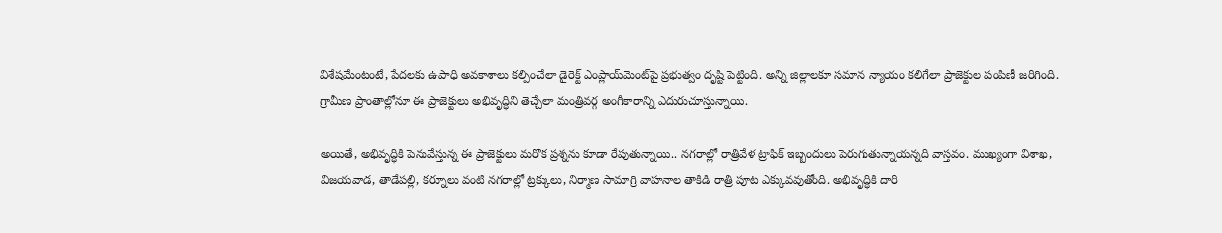విశేషమేంటంటే, పేదలకు ఉపాధి అవకాశాలు కల్పించేలా డైరెక్ట్ ఎంప్లాయ్‌మెంట్‌పై ప్రభుత్వం దృష్టి పెట్టింది. అన్ని జిల్లాలకూ సమాన న్యాయం కలిగేలా ప్రాజెక్టుల పంపిణీ జరిగింది. గ్రామీణ ప్రాంతాల్లోనూ ఈ ప్రాజెక్టులు అభివృద్ధిని తెచ్చేలా మంత్రివర్గ అంగీకారాన్ని ఎదురుచూస్తున్నాయి.

అయితే, అభివృద్ధికి పెనువేస్తున్న ఈ ప్రాజెక్టులు మరొక ప్రశ్నను కూడా రేపుతున్నాయి.. నగరాల్లో రాత్రివేళ ట్రాఫిక్ ఇబ్బందులు పెరుగుతున్నాయన్నది వాస్తవం. ముఖ్యంగా విశాఖ, విజయవాడ, తాడేపల్లి, కర్నూలు వంటి నగరాల్లో ట్రక్కులు, నిర్మాణ సామాగ్రి వాహనాల తాకిడి రాత్రి పూట ఎక్కువవుతోంది. అభివృద్ధికి దారి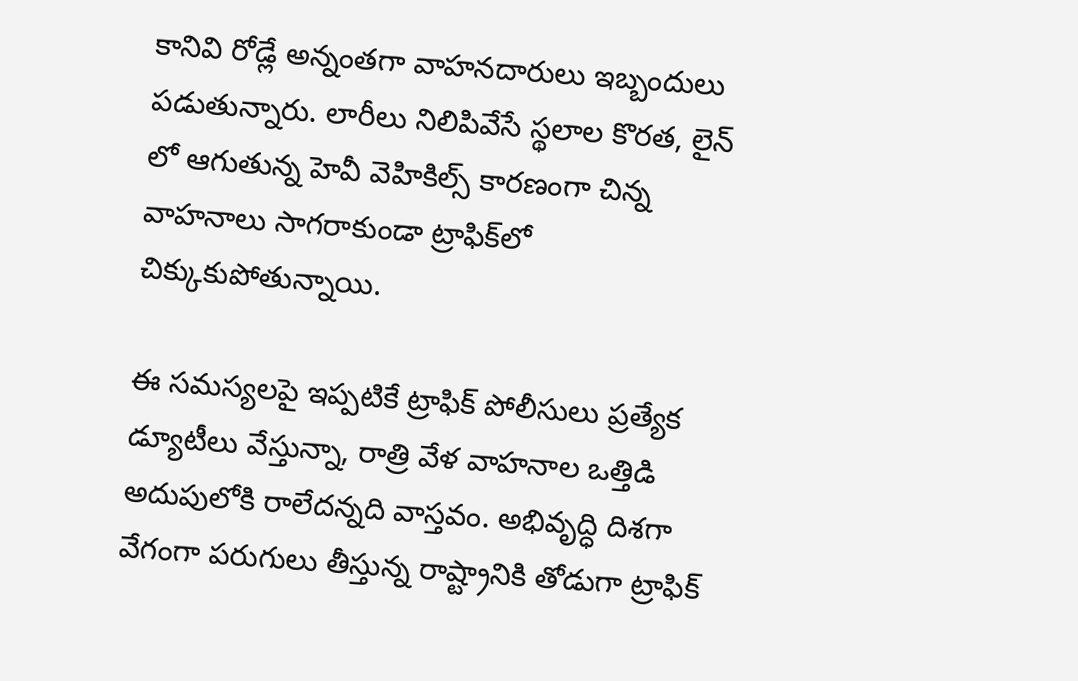కానివి రోడ్లే అన్నంతగా వాహనదారులు ఇబ్బందులు పడుతున్నారు. లారీలు నిలిపివేసే స్థలాల కొరత, లైన్ లో ఆగుతున్న హెవీ వెహికిల్స్ కారణంగా చిన్న వాహనాలు సాగరాకుండా ట్రాఫిక్‌లో చిక్కుకుపోతున్నాయి.

ఈ సమస్యలపై ఇప్పటికే ట్రాఫిక్ పోలీసులు ప్రత్యేక డ్యూటీలు వేస్తున్నా, రాత్రి వేళ వాహనాల ఒత్తిడి అదుపులోకి రాలేదన్నది వాస్తవం. అభివృద్ధి దిశగా వేగంగా పరుగులు తీస్తున్న రాష్ట్రానికి తోడుగా ట్రాఫిక్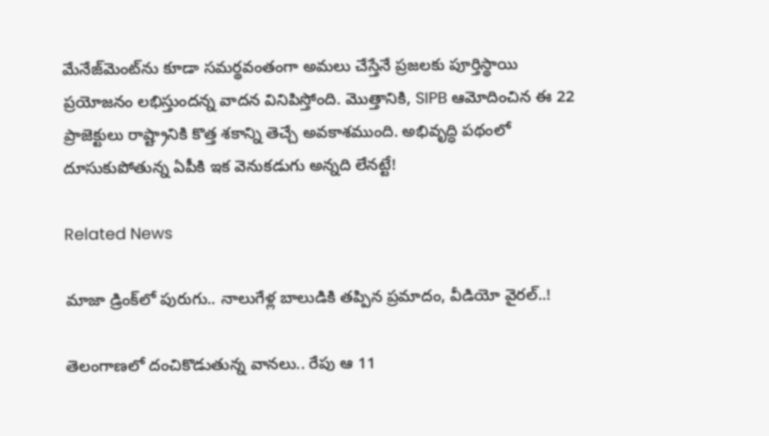మేనేజ్‌మెంట్‌ను కూడా సమర్థవంతంగా అమలు చేస్తేనే ప్రజలకు పూర్తిస్థాయి ప్రయోజనం లభిస్తుందన్న వాదన వినిపిస్తోంది. మొత్తానికి, SIPB ఆమోదించిన ఈ 22 ప్రాజెక్టులు రాష్ట్రానికి కొత్త శకాన్ని తెచ్చే అవకాశముంది. అభివృద్ధి పథంలో దూసుకుపోతున్న ఏపీకి ఇక వెనుకడుగు అన్నది లేనట్టే!

Related News

మాజా డ్రింక్‌లో పురుగు.. నాలుగేళ్ల బాలుడికి తప్పిన ప్రమాదం, వీడియో వైరల్..!

తెలంగాణలో దంచికొడుతున్న వానలు.. రేపు ఆ 11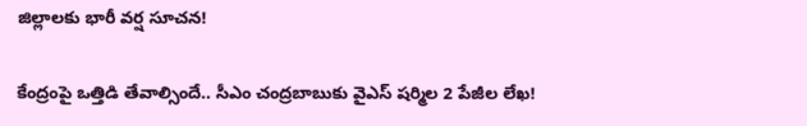జిల్లాలకు భారీ వర్ష సూచన!

కేంద్రంపై ఒత్తిడి తేవాల్సిందే.. సీఎం చంద్రబాబుకు వైఎస్ షర్మిల 2 పేజీల లేఖ!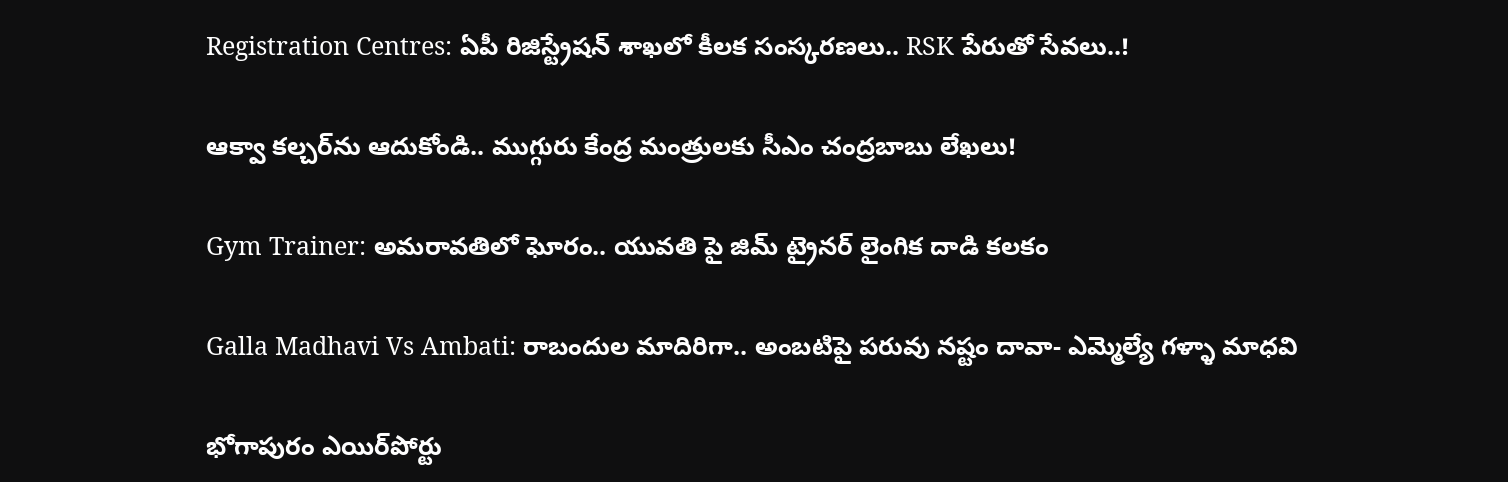Registration Centres: ఏపీ రిజిస్ట్రేషన్ శాఖలో కీలక సంస్కరణలు.. RSK పేరుతో సేవలు..!

ఆక్వా కల్చర్‌ను ఆదుకోండి.. ముగ్గురు కేంద్ర మంత్రులకు సీఎం చంద్రబాబు లేఖలు!

Gym Trainer: అమరావతిలో ఘోరం.. యువతి పై జిమ్ ట్రైనర్ లైంగిక దాడి కలకం

Galla Madhavi Vs Ambati: రాబందుల మాదిరిగా.. అంబటిపై పరువు నష్టం దావా- ఎమ్మెల్యే గళ్ళా మాధవి

భోగాపురం ఎయిర్‌పోర్టు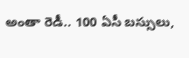అంతా రెడీ.. 100 ఏసీ బస్సులు,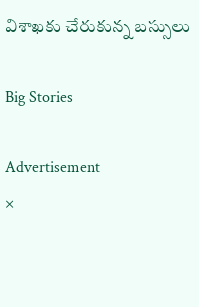విశాఖకు చేరుకున్న బస్సులు

Big Stories

Advertisement
×